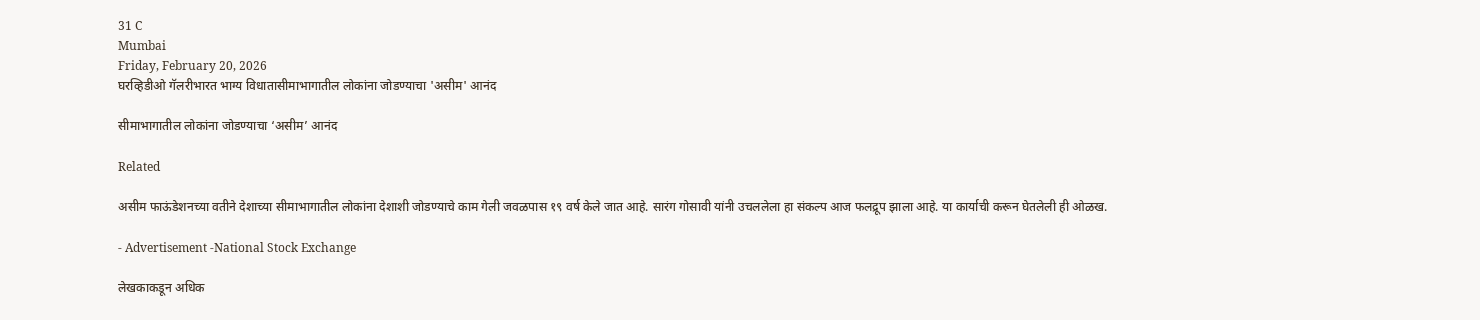31 C
Mumbai
Friday, February 20, 2026
घरव्हिडीओ गॅलरीभारत भाग्य विधातासीमाभागातील लोकांना जोडण्याचा 'असीम' आनंद

सीमाभागातील लोकांना जोडण्याचा ‘असीम’ आनंद

Related

असीम फाऊंडेशनच्या वतीने देशाच्या सीमाभागातील लोकांना देशाशी जोडण्याचे काम गेली जवळपास १९ वर्ष केले जात आहे. सारंग गोसावी यांनी उचललेला हा संकल्प आज फलद्रूप झाला आहे. या कार्याची करून घेतलेली ही ओळख.

- Advertisement -National Stock Exchange

लेखकाकडून अधिक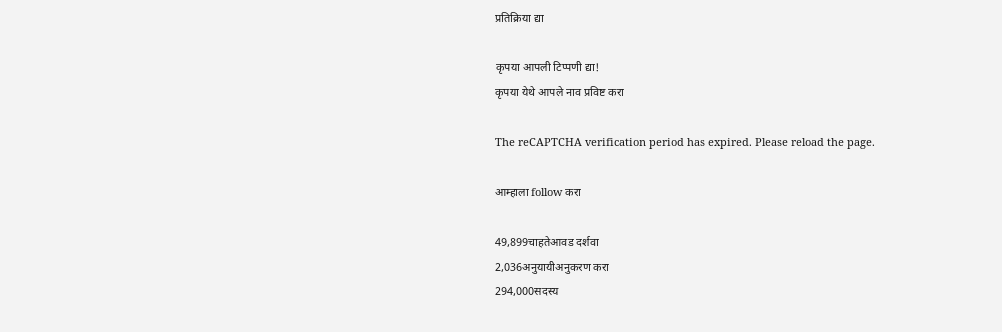प्रतिक्रिया द्या

कृपया आपली टिप्पणी द्या!
कृपया येथे आपले नाव प्रविष्ट करा

The reCAPTCHA verification period has expired. Please reload the page.

आम्हाला follow करा

49,899चाहतेआवड दर्शवा
2,036अनुयायीअनुकरण करा
294,000सदस्य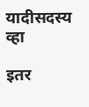यादीसदस्य व्हा

इतर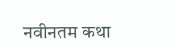नवीनतम कथा